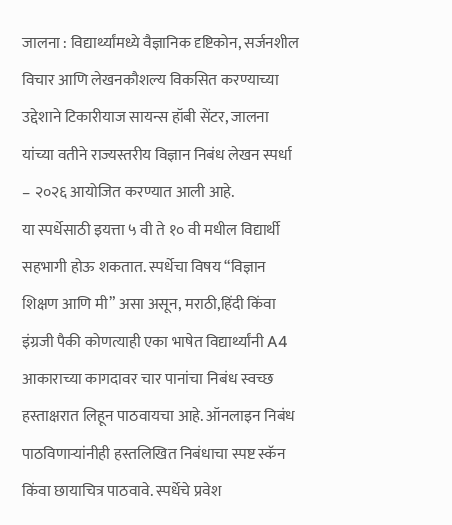जालना : विद्यार्थ्यांमध्ये वैज्ञानिक दृष्टिकोन, सर्जनशील विचार आणि लेखनकौशल्य विकसित करण्याच्या उद्देशाने टिकारीयाज सायन्स हॉबी सेंटर, जालना यांच्या वतीने राज्यस्तरीय विज्ञान निबंध लेखन स्पर्धा – २०२६ आयोजित करण्यात आली आहे.
या स्पर्धेसाठी इयत्ता ५ वी ते १० वी मधील विद्यार्थी सहभागी होऊ शकतात. स्पर्धेचा विषय “विज्ञान शिक्षण आणि मी” असा असून, मराठी,हिंदी किंवा इंग्रजी पैकी कोणत्याही एका भाषेत विद्यार्थ्यांनी A4 आकाराच्या कागदावर चार पानांचा निबंध स्वच्छ हस्ताक्षरात लिहून पाठवायचा आहे. ऑनलाइन निबंध पाठविणाऱ्यांनीही हस्तलिखित निबंधाचा स्पष्ट स्कॅन किंवा छायाचित्र पाठवावे. स्पर्धेचे प्रवेश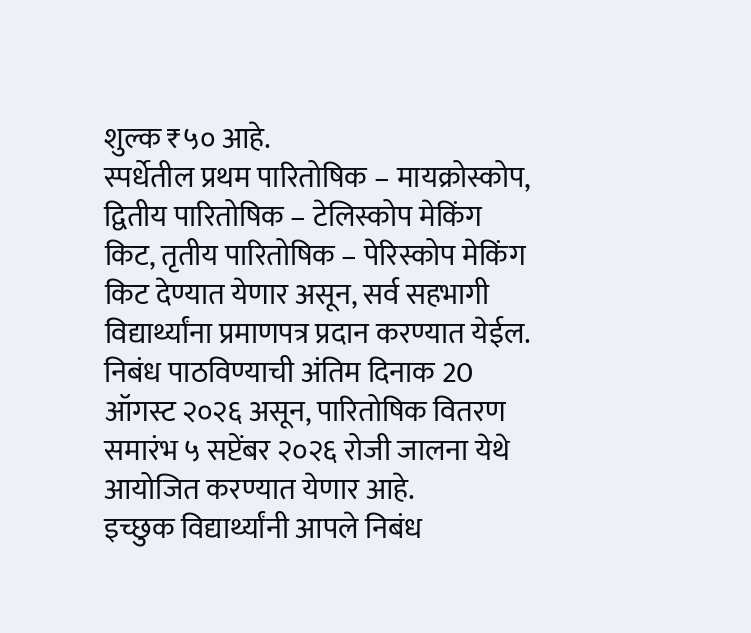शुल्क ₹५० आहे.
स्पर्धेतील प्रथम पारितोषिक – मायक्रोस्कोप, द्वितीय पारितोषिक – टेलिस्कोप मेकिंग किट, तृतीय पारितोषिक – पेरिस्कोप मेकिंग किट देण्यात येणार असून, सर्व सहभागी विद्यार्थ्यांना प्रमाणपत्र प्रदान करण्यात येईल.
निबंध पाठविण्याची अंतिम दिनाक 20 ऑगस्ट २०२६ असून, पारितोषिक वितरण समारंभ ५ सप्टेंबर २०२६ रोजी जालना येथे आयोजित करण्यात येणार आहे.
इच्छुक विद्यार्थ्यांनी आपले निबंध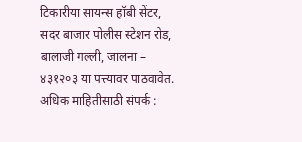टिकारीया सायन्स हॉबी सेंटर, सदर बाजार पोलीस स्टेशन रोड, बालाजी गल्ली, जालना – ४३१२०३ या पत्त्यावर पाठवावेत.
अधिक माहितीसाठी संपर्क :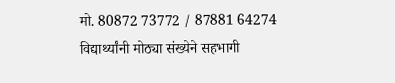मो. 80872 73772 / 87881 64274
विद्यार्थ्यांनी मोठ्या संख्येने सहभागी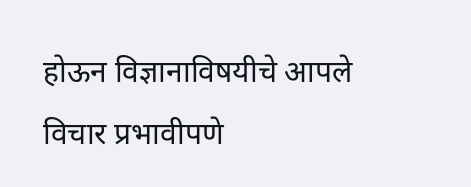होऊन विज्ञानाविषयीचे आपले विचार प्रभावीपणे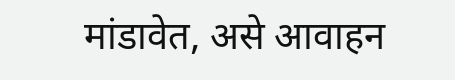मांडावेत, असे आवाहन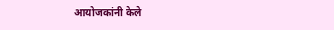आयोजकांनी केले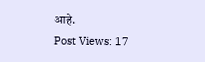आहे.
Post Views: 17